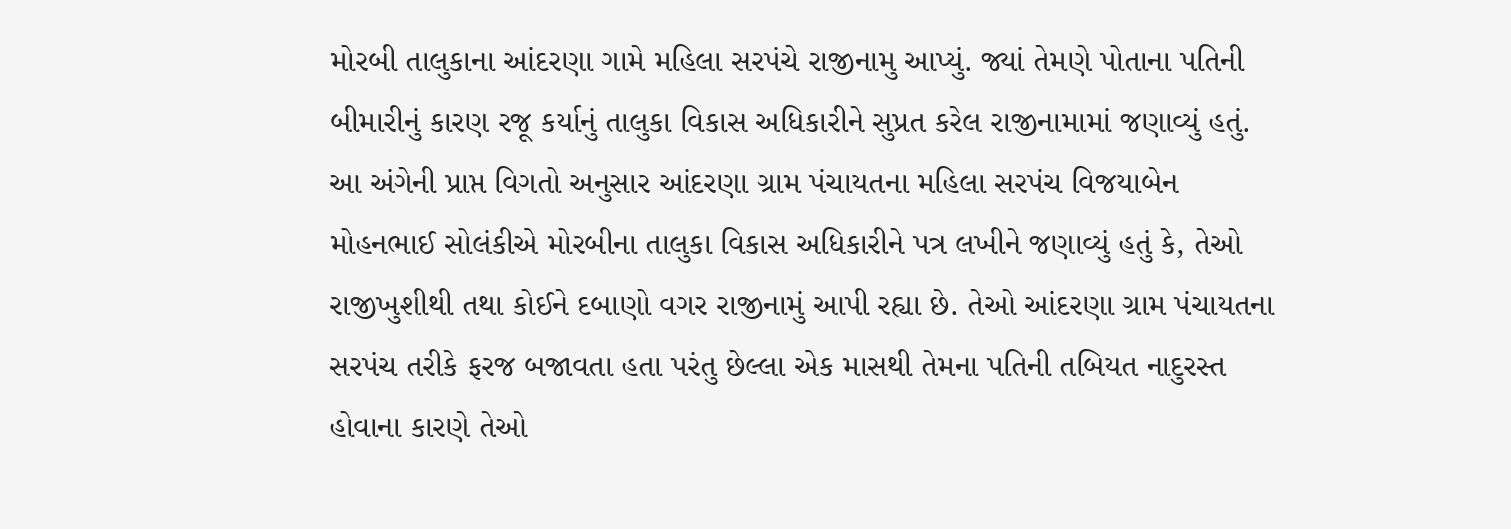મોરબી તાલુકાના આંદરણા ગામે મહિલા સરપંચે રાજીનામુ આપ્યું. જ્યાં તેમણે પોતાના પતિની બીમારીનું કારણ રજૂ કર્યાનું તાલુકા વિકાસ અધિકારીને સુપ્રત કરેલ રાજીનામામાં જણાવ્યું હતું.
આ અંગેની પ્રાપ્ત વિગતો અનુસાર આંદરણા ગ્રામ પંચાયતના મહિલા સરપંચ વિજયાબેન મોહનભાઈ સોલંકીએ મોરબીના તાલુકા વિકાસ અધિકારીને પત્ર લખીને જણાવ્યું હતું કે, તેઓ રાજીખુશીથી તથા કોઈને દબાણો વગર રાજીનામું આપી રહ્યા છે. તેઓ આંદરણા ગ્રામ પંચાયતના સરપંચ તરીકે ફરજ બજાવતા હતા પરંતુ છેલ્લા એક માસથી તેમના પતિની તબિયત નાદુરસ્ત હોવાના કારણે તેઓ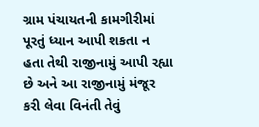ગ્રામ પંચાયતની કામગીરીમાં પૂરતું ધ્યાન આપી શકતા ન હતા તેથી રાજીનામું આપી રહ્યા છે અને આ રાજીનામું મંજૂર કરી લેવા વિનંતી તેવું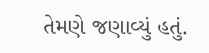તેમણે જણાવ્યું હતું.